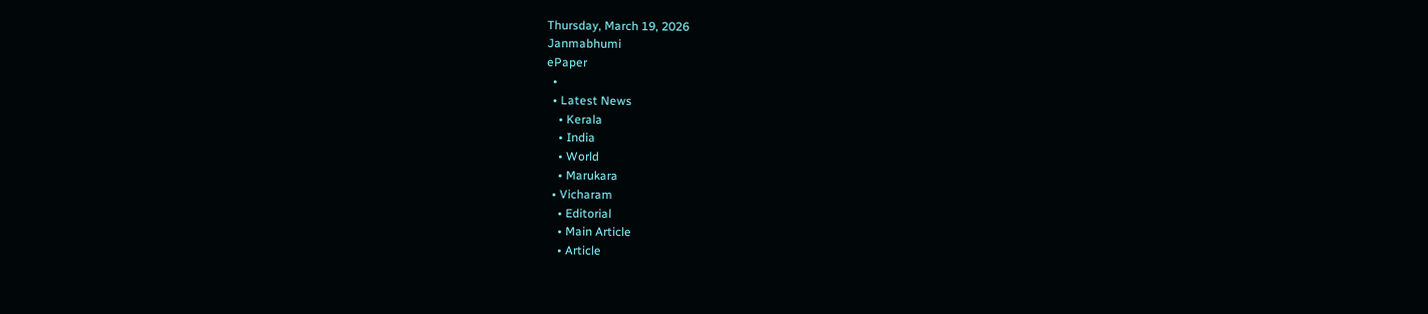Thursday, March 19, 2026
Janmabhumi
ePaper
  •
  • Latest News
    • Kerala
    • India
    • World
    • Marukara
  • Vicharam
    • Editorial
    • Main Article
    • Article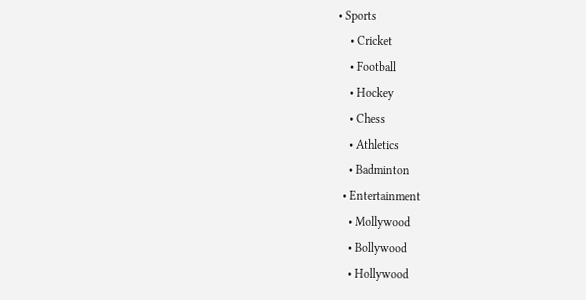• Sports
    • Cricket
    • Football
    • Hockey
    • Chess
    • Athletics
    • Badminton
  • Entertainment
    • Mollywood
    • Bollywood
    • Hollywood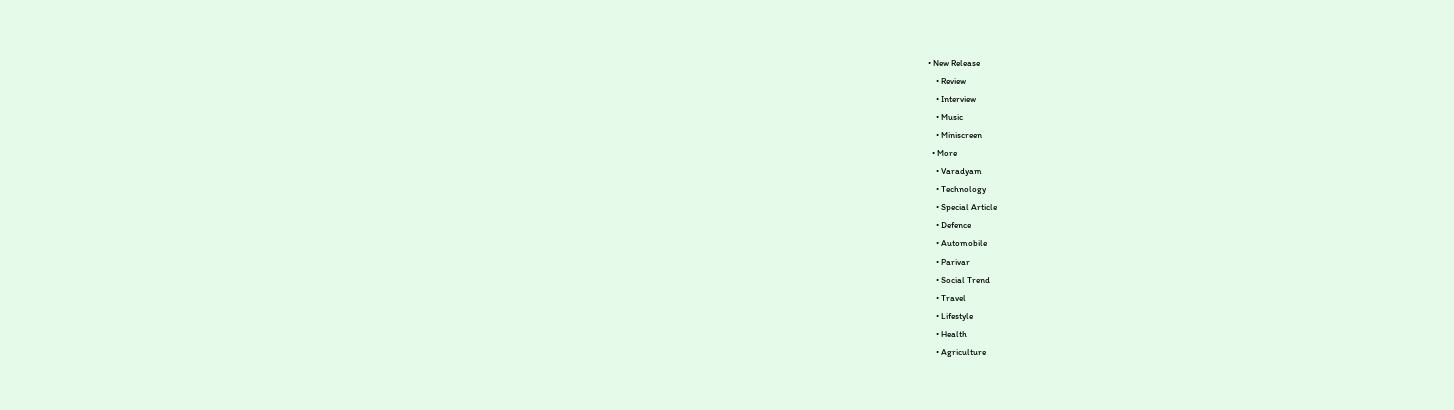• New Release
    • Review
    • Interview
    • Music
    • Miniscreen
  • More
    • Varadyam
    • Technology
    • Special Article
    • Defence
    • Automobile
    • Parivar
    • Social Trend
    • Travel
    • Lifestyle
    • Health
    • Agriculture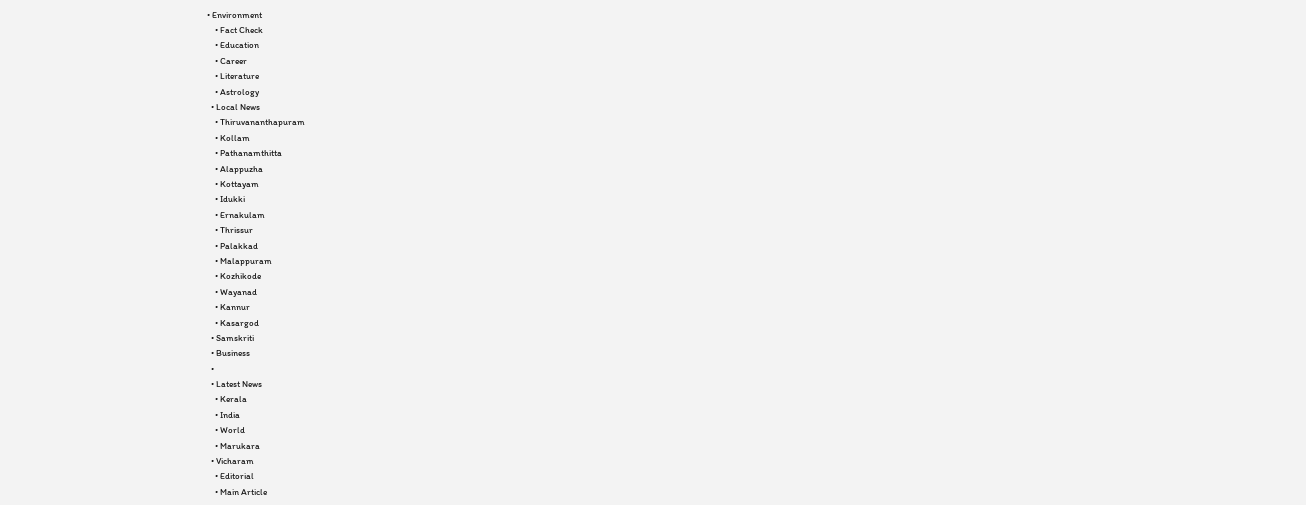• Environment
    • Fact Check
    • Education
    • Career
    • Literature
    • Astrology
  • Local News
    • Thiruvananthapuram
    • Kollam
    • Pathanamthitta
    • Alappuzha
    • Kottayam
    • Idukki
    • Ernakulam
    • Thrissur
    • Palakkad
    • Malappuram
    • Kozhikode
    • Wayanad
    • Kannur
    • Kasargod
  • Samskriti
  • Business
  •
  • Latest News
    • Kerala
    • India
    • World
    • Marukara
  • Vicharam
    • Editorial
    • Main Article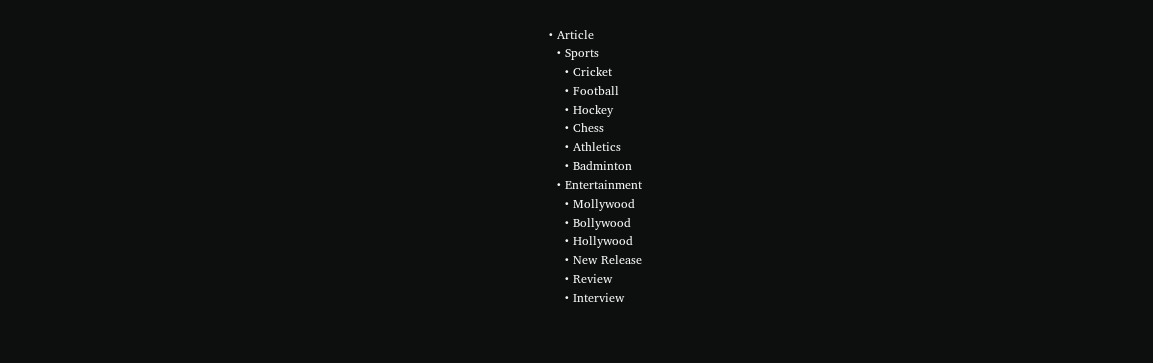• Article
  • Sports
    • Cricket
    • Football
    • Hockey
    • Chess
    • Athletics
    • Badminton
  • Entertainment
    • Mollywood
    • Bollywood
    • Hollywood
    • New Release
    • Review
    • Interview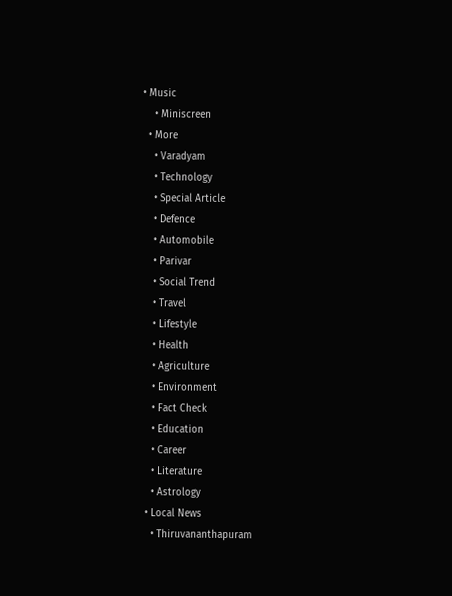• Music
    • Miniscreen
  • More
    • Varadyam
    • Technology
    • Special Article
    • Defence
    • Automobile
    • Parivar
    • Social Trend
    • Travel
    • Lifestyle
    • Health
    • Agriculture
    • Environment
    • Fact Check
    • Education
    • Career
    • Literature
    • Astrology
  • Local News
    • Thiruvananthapuram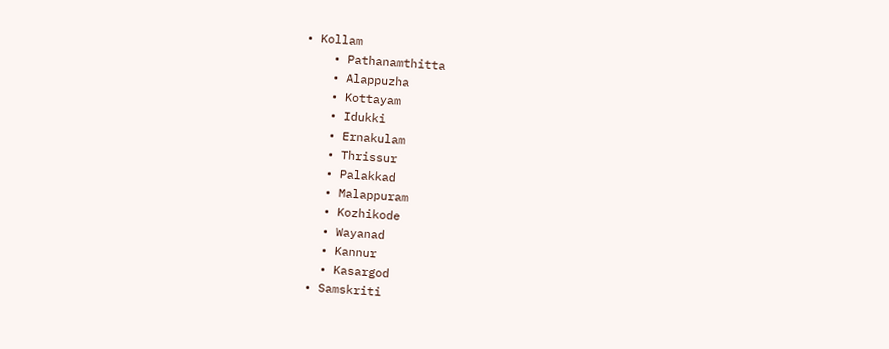• Kollam
    • Pathanamthitta
    • Alappuzha
    • Kottayam
    • Idukki
    • Ernakulam
    • Thrissur
    • Palakkad
    • Malappuram
    • Kozhikode
    • Wayanad
    • Kannur
    • Kasargod
  • Samskriti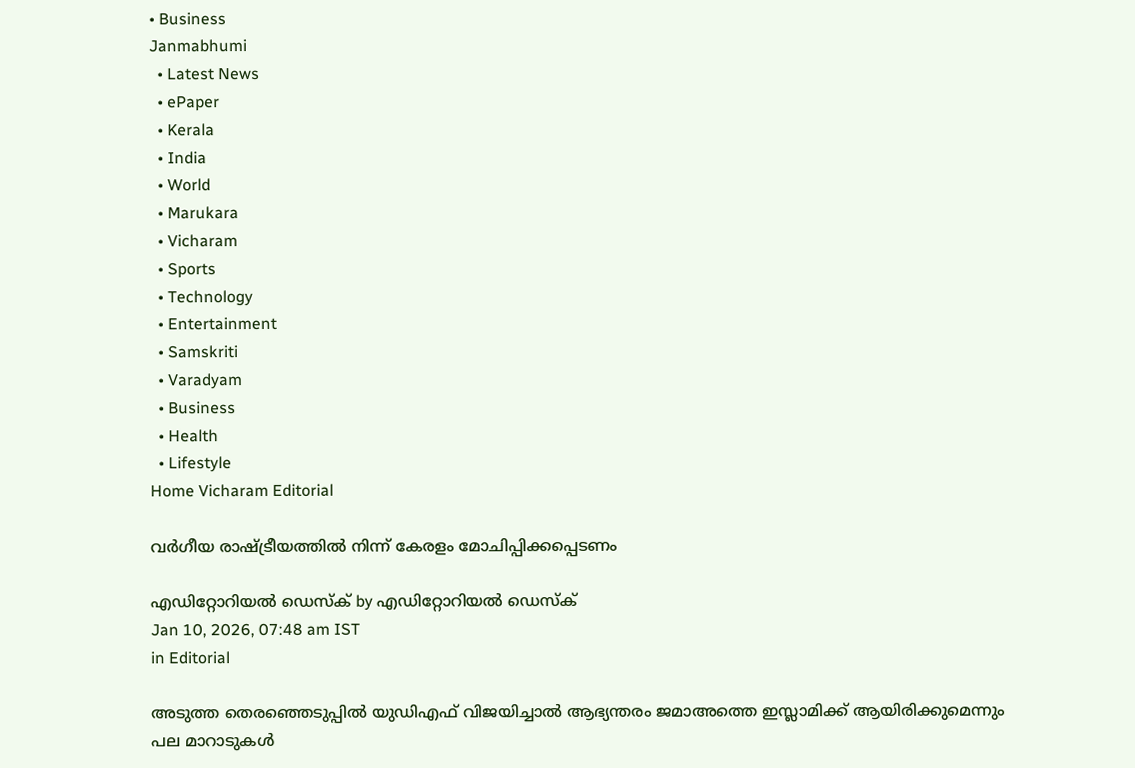• Business
Janmabhumi
  • Latest News
  • ePaper
  • Kerala
  • India
  • World
  • Marukara
  • Vicharam
  • Sports
  • Technology
  • Entertainment
  • Samskriti
  • Varadyam
  • Business
  • Health
  • Lifestyle
Home Vicharam Editorial

വര്‍ഗീയ രാഷ്‌ട്രീയത്തില്‍ നിന്ന് കേരളം മോചിപ്പിക്കപ്പെടണം

എഡിറ്റോറിയൽ ഡെസ്ക് by എഡിറ്റോറിയൽ ഡെസ്ക്
Jan 10, 2026, 07:48 am IST
in Editorial

അടുത്ത തെരഞ്ഞെടുപ്പില്‍ യുഡിഎഫ് വിജയിച്ചാല്‍ ആഭ്യന്തരം ജമാഅത്തെ ഇസ്ലാമിക്ക് ആയിരിക്കുമെന്നും പല മാറാടുകള്‍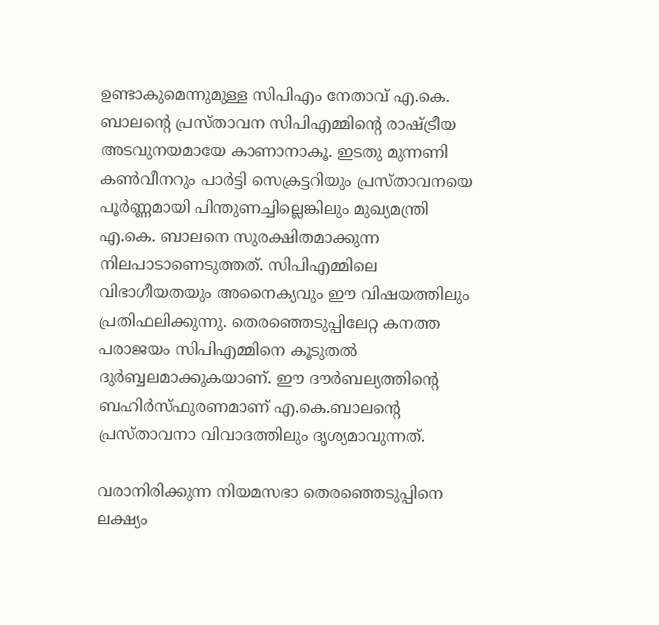ഉണ്ടാകുമെന്നുമുള്ള സിപിഎം നേതാവ് എ.കെ. ബാലന്റെ പ്രസ്താവന സിപിഎമ്മിന്റെ രാഷ്‌ട്രീയ അടവുനയമായേ കാണാനാകൂ. ഇടതു മുന്നണി കണ്‍വീനറും പാര്‍ട്ടി സെക്രട്ടറിയും പ്രസ്താവനയെ പൂര്‍ണ്ണമായി പിന്തുണച്ചില്ലെങ്കിലും മുഖ്യമന്ത്രി എ.കെ. ബാലനെ സുരക്ഷിതമാക്കുന്ന നിലപാടാണെടുത്തത്. സിപിഎമ്മിലെ വിഭാഗീയതയും അനൈക്യവും ഈ വിഷയത്തിലും പ്രതിഫലിക്കുന്നു. തെരഞ്ഞെടുപ്പിലേറ്റ കനത്ത പരാജയം സിപിഎമ്മിനെ കൂടുതല്‍ ദുര്‍ബ്ബലമാക്കുകയാണ്. ഈ ദൗര്‍ബല്യത്തിന്റെ ബഹിര്‍സ്ഫുരണമാണ് എ.കെ.ബാലന്റെ പ്രസ്താവനാ വിവാദത്തിലും ദൃശ്യമാവുന്നത്.

വരാനിരിക്കുന്ന നിയമസഭാ തെരഞ്ഞെടുപ്പിനെ ലക്ഷ്യം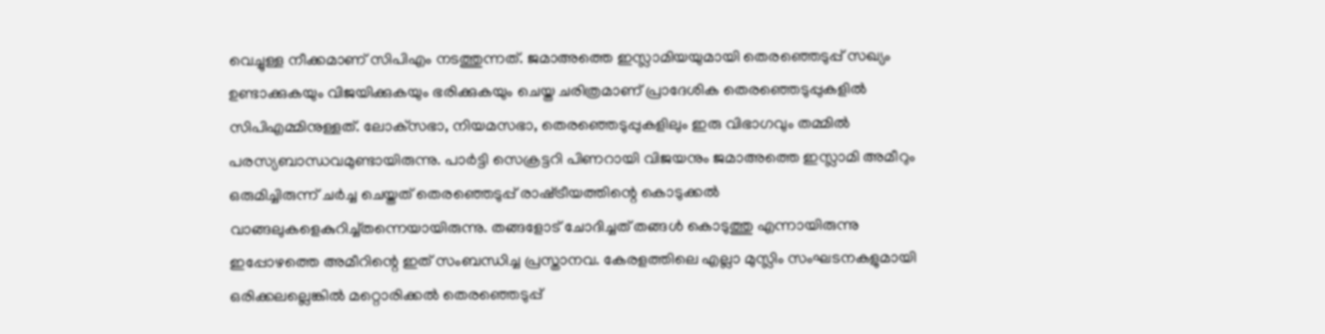വെച്ചുള്ള നീക്കമാണ് സിപിഎം നടത്തുന്നത്. ജമാഅത്തെ ഇസ്ലാമിയയുമായി തെരഞ്ഞെടുപ്പ് സഖ്യം ഉണ്ടാക്കുകയും വിജയിക്കുകയും ഭരിക്കുകയും ചെയ്ത ചരിത്രമാണ് പ്രാദേശിക തെരഞ്ഞെടുപ്പുകളില്‍ സിപിഎമ്മിനുള്ളത്. ലോക്‌സഭാ, നിയമസഭാ, തെരഞ്ഞെടുപ്പുകളിലും ഇരു വിഭാഗവും തമ്മില്‍ പരസ്യബാന്ധവമുണ്ടായിരുന്നു. പാര്‍ട്ടി സെക്രട്ടറി പിണറായി വിജയനും ജമാഅത്തെ ഇസ്ലാമി അമീറും ഒരുമിച്ചിരുന്ന് ചര്‍ച്ച ചെയ്തത് തെരഞ്ഞെടുപ്പ് രാഷ്‌ട്രീയത്തിന്റെ കൊടുക്കല്‍ വാങ്ങലുകളെകുറിച്ച്തന്നെയായിരുന്നു. തങ്ങളോട് ചോദിച്ചത് തങ്ങള്‍ കൊടുത്തു എന്നായിരുന്നു ഇപ്പോഴത്തെ അമീറിന്റെ ഇത് സംബന്ധിച്ച പ്രസ്താനവ. കേരളത്തിലെ എല്ലാ മുസ്ലിം സംഘടനകളുമായി ഒരിക്കലല്ലെങ്കില്‍ മറ്റൊരിക്കല്‍ തെരഞ്ഞെടുപ്പ്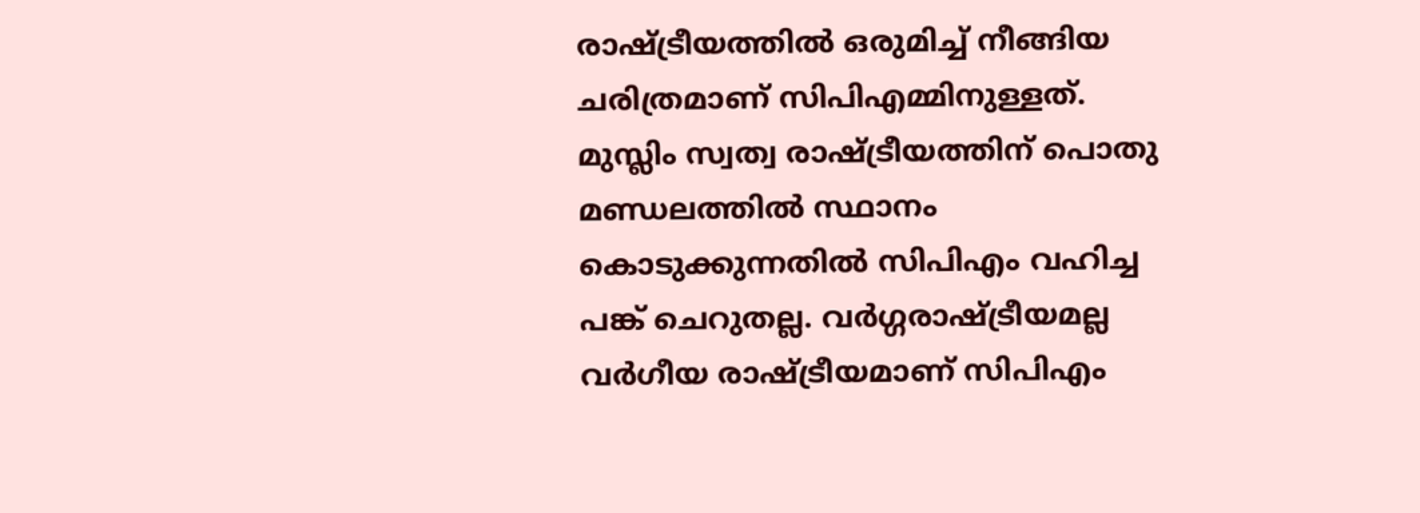രാഷ്‌ട്രീയത്തില്‍ ഒരുമിച്ച് നീങ്ങിയ ചരിത്രമാണ് സിപിഎമ്മിനുള്ളത്. മുസ്ലിം സ്വത്വ രാഷ്‌ട്രീയത്തിന് പൊതു മണ്ഡലത്തില്‍ സ്ഥാനം കൊടുക്കുന്നതില്‍ സിപിഎം വഹിച്ച പങ്ക് ചെറുതല്ല. വര്‍ഗ്ഗരാഷ്‌ട്രീയമല്ല വര്‍ഗീയ രാഷ്‌ട്രീയമാണ് സിപിഎം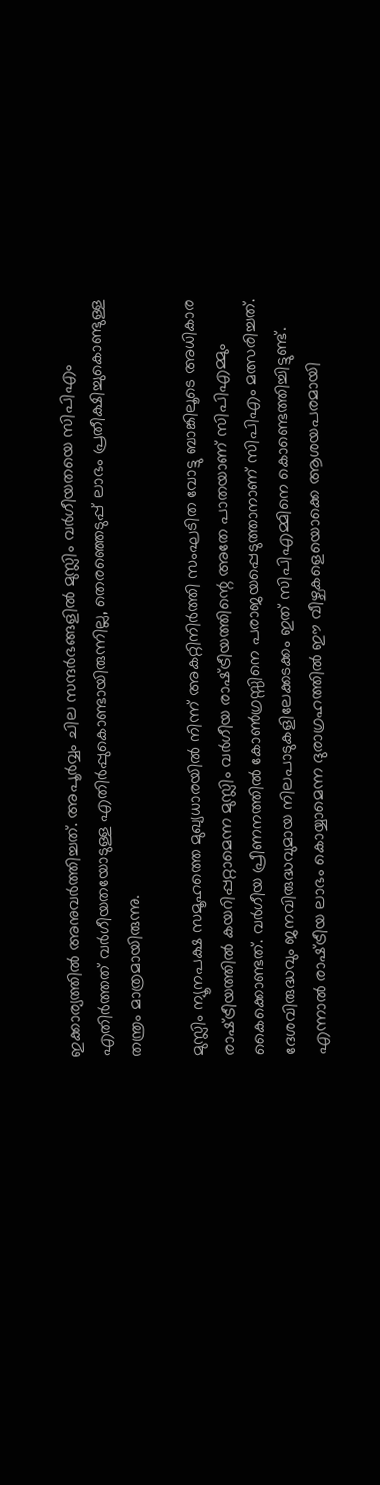ഇക്കാര്യത്തില്‍ അനുവര്‍ത്തിച്ചത്. അപൂര്‍വ്വം ചില സന്ദര്‍ഭങ്ങളില്‍ മുസ്ലിം വര്‍ഗീയതയെ സിപിഎം എതിര്‍ത്തത് വര്‍ഗീയതയോടുള്ള എതിര്‍പ്പുകൊണ്ടായിരുന്നില്ല, തെരഞ്ഞെടുപ്പ് ലാഭം പ്രതീക്ഷിച്ചുകൊണ്ടുള്ള തന്ത്രം മാത്രമായിരുന്നു.

മുസ്ലിം ന്യൂനപക്ഷ സമൂഹത്തെ മുഖ്യധാരയില്‍ നിന്ന് അകറ്റിനിര്‍ത്തി സംഘടിത വോട്ടു ബാങ്കിലൂടെ അധികാര രാഷ്‌ട്രീയത്തില്‍ കയറിപ്പറ്റാമെന്ന മുസ്ലിം വര്‍ഗീയ രാഷ്‌ട്രീയത്തിന്റെ അതേ പാതയാണ് സിപിഎമ്മും കൈക്കൊണ്ടത്. വര്‍ഗീയ പ്രീണനത്തില്‍ കോണ്‍ഗ്രസ്സിനെ പരാജയപ്പെടുത്താനാണ് സിപിഎം മത്സരിച്ചത്. ദേശവിരുദ്ധവും ജനവിരുദ്ധവുമായ നിലപാടുകളിലേക്കടക്കം ഇത് സിപിഎമ്മിനെ കൊണ്ടെത്തിച്ചിട്ടുണ്ട്. എന്നാല്‍ രാഷ്‌ട്രീയ ലാഭം കൊയ്യാമെന്ന ദുരാഗ്രഹത്തില്‍ ഈ വീഴ്ചകളെയൊക്കെ ആശയപരമായി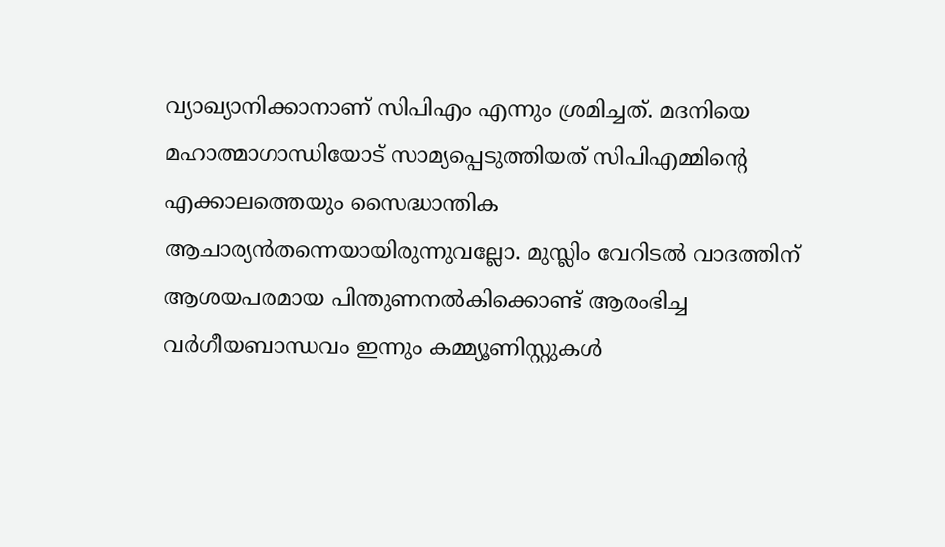വ്യാഖ്യാനിക്കാനാണ് സിപിഎം എന്നും ശ്രമിച്ചത്. മദനിയെ മഹാത്മാഗാന്ധിയോട് സാമ്യപ്പെടുത്തിയത് സിപിഎമ്മിന്റെ എക്കാലത്തെയും സൈദ്ധാന്തിക ആചാര്യന്‍തന്നെയായിരുന്നുവല്ലോ. മുസ്ലിം വേറിടല്‍ വാദത്തിന് ആശയപരമായ പിന്തുണനല്‍കിക്കൊണ്ട് ആരംഭിച്ച വര്‍ഗീയബാന്ധവം ഇന്നും കമ്മ്യൂണിസ്റ്റുകള്‍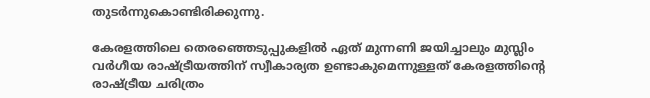തുടര്‍ന്നുകൊണ്ടിരിക്കുന്നു.

കേരളത്തിലെ തെരഞ്ഞെടുപ്പുകളില്‍ ഏത് മുന്നണി ജയിച്ചാലും മുസ്ലിം വര്‍ഗീയ രാഷ്‌ട്രീയത്തിന് സ്വീകാര്യത ഉണ്ടാകുമെന്നുള്ളത് കേരളത്തിന്റെ രാഷ്‌ട്രീയ ചരിത്രം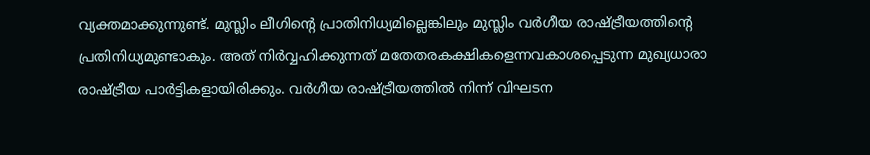വ്യക്തമാക്കുന്നുണ്ട്. മുസ്ലിം ലീഗിന്റെ പ്രാതിനിധ്യമില്ലെങ്കിലും മുസ്ലിം വര്‍ഗീയ രാഷ്‌ട്രീയത്തിന്റെ പ്രതിനിധ്യമുണ്ടാകും. അത് നിര്‍വ്വഹിക്കുന്നത് മതേതരകക്ഷികളെന്നവകാശപ്പെടുന്ന മുഖ്യധാരാ രാഷ്‌ട്രീയ പാര്‍ട്ടികളായിരിക്കും. വര്‍ഗീയ രാഷ്‌ട്രീയത്തില്‍ നിന്ന് വിഘടന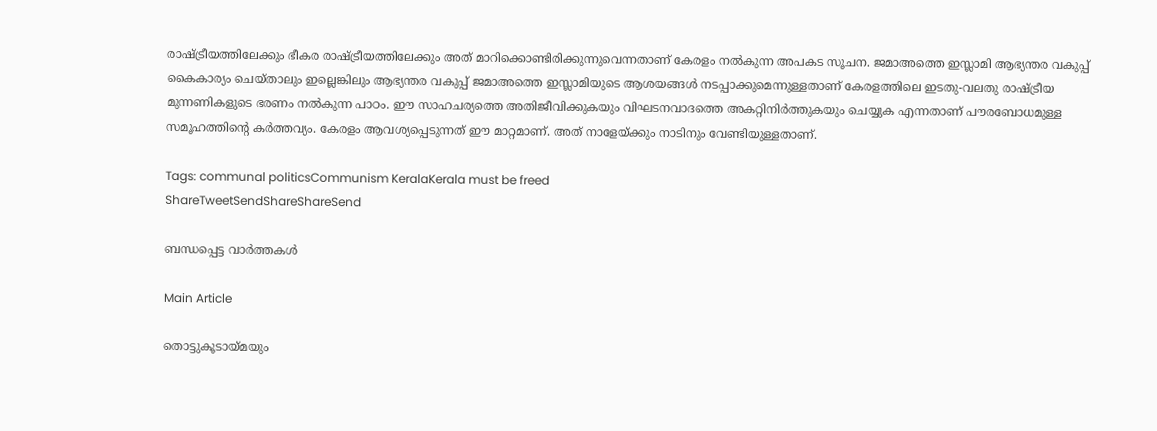രാഷ്‌ട്രീയത്തിലേക്കും ഭീകര രാഷ്‌ട്രീയത്തിലേക്കും അത് മാറിക്കൊണ്ടിരിക്കുന്നുവെന്നതാണ് കേരളം നല്‍കുന്ന അപകട സൂചന. ജമാഅത്തെ ഇസ്ലാമി ആഭ്യന്തര വകുപ്പ് കൈകാര്യം ചെയ്താലും ഇല്ലെങ്കിലും ആഭ്യന്തര വകുപ്പ് ജമാഅത്തെ ഇസ്ലാമിയുടെ ആശയങ്ങള്‍ നടപ്പാക്കുമെന്നുള്ളതാണ് കേരളത്തിലെ ഇടതു-വലതു രാഷ്‌ട്രീയ മുന്നണികളുടെ ഭരണം നല്‍കുന്ന പാഠം. ഈ സാഹചര്യത്തെ അതിജീവിക്കുകയും വിഘടനവാദത്തെ അകറ്റിനിര്‍ത്തുകയും ചെയ്യുക എന്നതാണ് പൗരബോധമുള്ള സമൂഹത്തിന്റെ കര്‍ത്തവ്യം. കേരളം ആവശ്യപ്പെടുന്നത് ഈ മാറ്റമാണ്. അത് നാളേയ്‌ക്കും നാടിനും വേണ്ടിയുള്ളതാണ്.

Tags: communal politicsCommunism KeralaKerala must be freed
ShareTweetSendShareShareSend

ബന്ധപ്പെട്ട വാര്‍ത്തകള്‍

Main Article

തൊട്ടുകൂടായ്‌മയും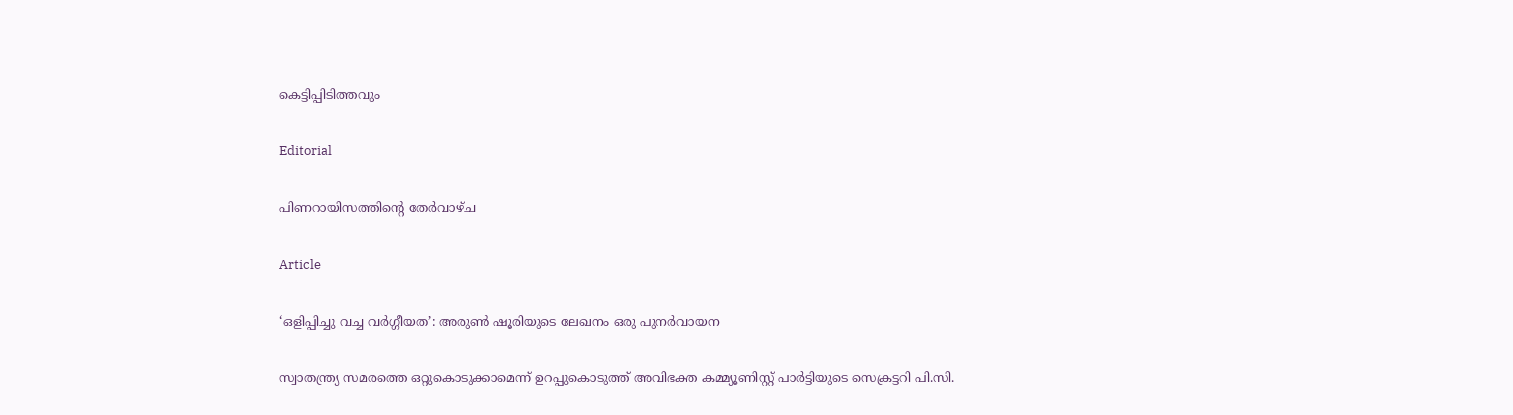കെട്ടിപ്പിടിത്തവും

Editorial

പിണറായിസത്തിന്റെ തേര്‍വാഴ്ച

Article

‘ഒളിപ്പിച്ചു വച്ച വര്‍ഗ്ഗീയത’: അരുണ്‍ ഷൂരിയുടെ ലേഖനം ഒരു പുനര്‍വായന

സ്വാതന്ത്ര്യ സമരത്തെ ഒറ്റുകൊടുക്കാമെന്ന് ഉറപ്പുകൊടുത്ത് അവിഭക്ത കമ്മ്യൂണിസ്റ്റ് പാര്‍ട്ടിയുടെ സെക്രട്ടറി പി.സി.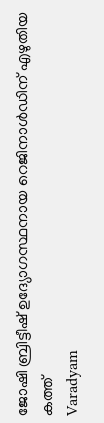ജോഷി ബ്രിട്ടീഷ് ഉദ്യോഗസ്ഥനായ റെജിനാള്‍ഡിന് എഴുതിയ കത്ത്‌
Varadyam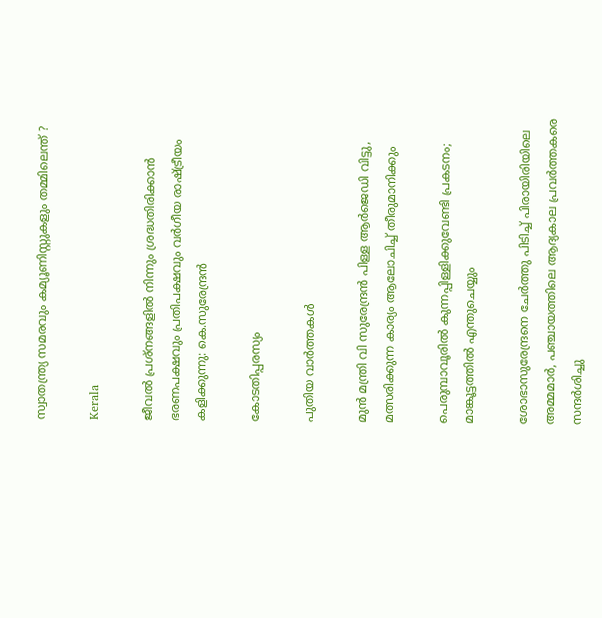സ്വാതന്ത്ര്യ സമരവും കമ്യൂണിസ്റ്റുകളും തമ്മിലെന്ത് ?

Kerala

ജീവൽ പ്രശ്നങ്ങളിൽ നിന്നും ശ്രദ്ധതിരിക്കാൻ ഭരണപക്ഷവും പ്രതിപക്ഷവും വർഗീയ രാഷ്‌ട്രീയം കളിക്കുന്നു: കെ.സുരേന്ദ്രൻ

കോടതിപ്പരസ്യം

പുതിയ വാര്‍ത്തകള്‍

മുന്‍ മന്ത്രി വി സുരേന്ദ്രന്‍ പിള്ള ആര്‍ജെഡി വിട്ടു, മത്സരിക്കുന്ന കാര്യം ആലോചിച്ച് തീരുമാനിക്കും

പെരുമ്പാവൂരിൽ കുന്നപ്പിള്ളിക്കുവേണ്ടി പ്രകടനം; മാങ്കൂട്ടത്തിൽ എന്തുചെയ്യും

ശോഭാസുരേന്ദ്രനെ ചേര്‍ത്തു പിടിച്ച് പിരായിരിയിലെ അമ്മമാര്‍, പഞ്ചായത്തിലെ ആദ്യകാല പ്രവര്‍ത്തകരെ സന്ദര്‍ശിച്ചു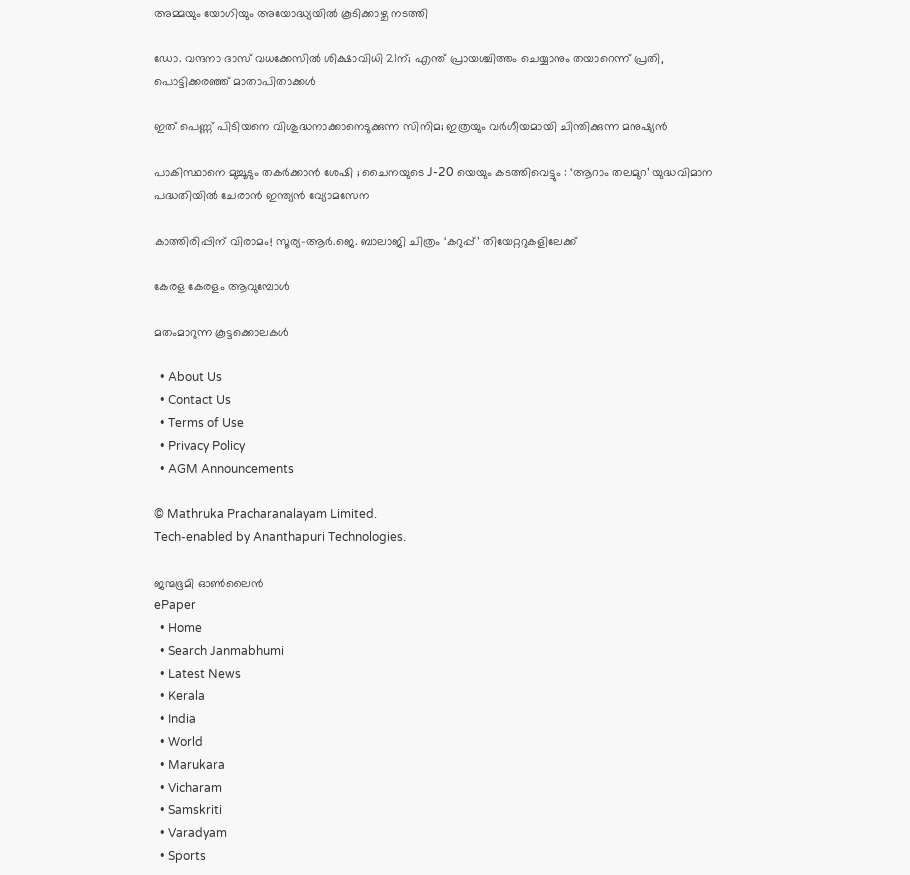അമ്മയും യോഗിയും അയോദ്ധ്യയിൽ കൂടിക്കാഴ്ച നടത്തി

ഡോ. വന്ദനാ ദാസ് വധക്കേസിൽ ശിക്ഷാവിധി 21ന്; എന്ത് പ്രായശ്ചിത്തം ചെയ്യാനും തയാറെന്ന് പ്രതി, പൊട്ടിക്കരഞ്ഞ് മാതാപിതാക്കൾ

ഇത് പെണ്ണ് പിടിയനെ വിശുദ്ധനാക്കാനെടുക്കുന്ന സിനിമ; ഇത്രയും വർഗീയമായി ചിന്തിക്കുന്ന മനുഷ്യൻ

പാകിസ്ഥാനെ മുച്ചൂടും തകർക്കാൻ ശേഷി ; ചൈനയുടെ J-20 യെയും കടത്തിവെട്ടും : ‘ആറാം തലമുറ’ യുദ്ധവിമാന പദ്ധതിയിൽ ചേരാൻ ഇന്ത്യൻ വ്യോമസേന

കാത്തിരിപ്പിന് വിരാമം! സൂര്യ–ആർ.ജെ. ബാലാജി ചിത്രം ‘കറുപ്പ്’ തിയേറ്ററുകളിലേക്ക്

കേരള കേരളം ആവുമ്പോൾ

മതംമാറുന്ന കൂട്ടക്കൊലകള്‍

  • About Us
  • Contact Us
  • Terms of Use
  • Privacy Policy
  • AGM Announcements

© Mathruka Pracharanalayam Limited.
Tech-enabled by Ananthapuri Technologies.

ജന്മഭൂമി ഓണ്‍ലൈന്‍
ePaper
  • Home
  • Search Janmabhumi
  • Latest News
  • Kerala
  • India
  • World
  • Marukara
  • Vicharam
  • Samskriti
  • Varadyam
  • Sports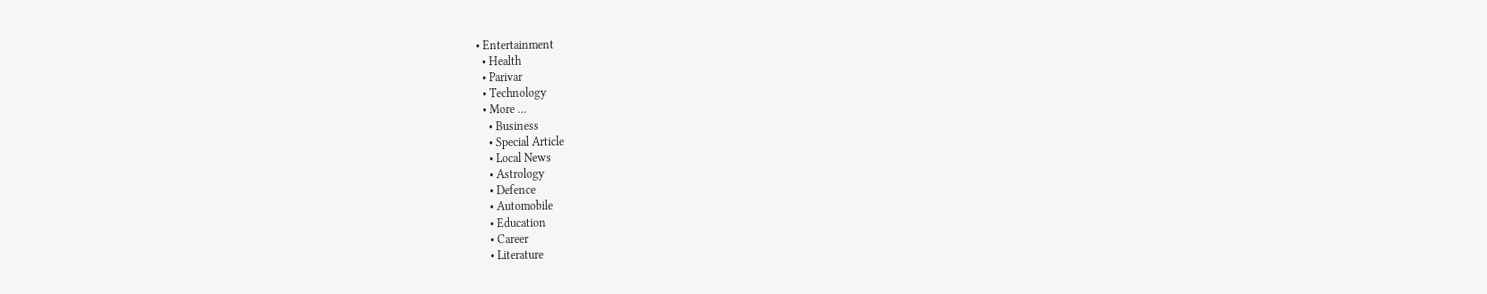• Entertainment
  • Health
  • Parivar
  • Technology
  • More …
    • Business
    • Special Article
    • Local News
    • Astrology
    • Defence
    • Automobile
    • Education
    • Career
    • Literature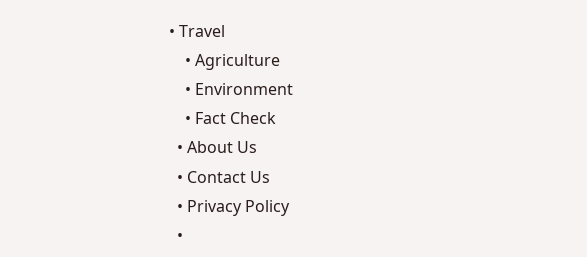• Travel
    • Agriculture
    • Environment
    • Fact Check
  • About Us
  • Contact Us
  • Privacy Policy
  •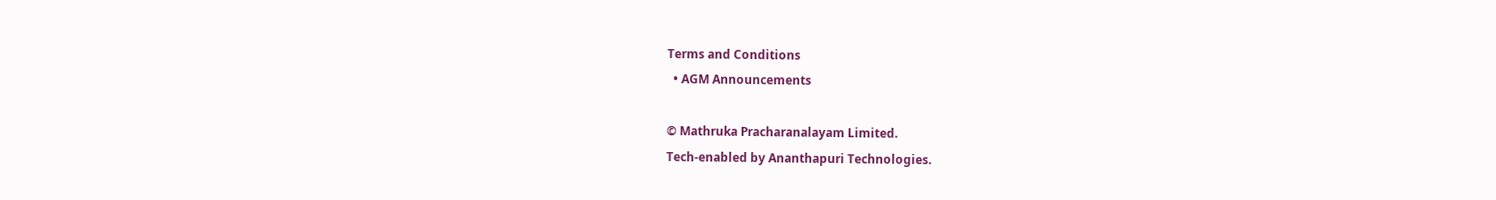Terms and Conditions
  • AGM Announcements

© Mathruka Pracharanalayam Limited.
Tech-enabled by Ananthapuri Technologies.